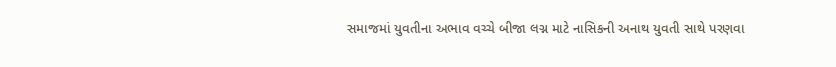સમાજમાં યુવતીના અભાવ વચ્ચે બીજા લગ્ન માટે નાસિકની અનાથ યુવતી સાથે પરણવા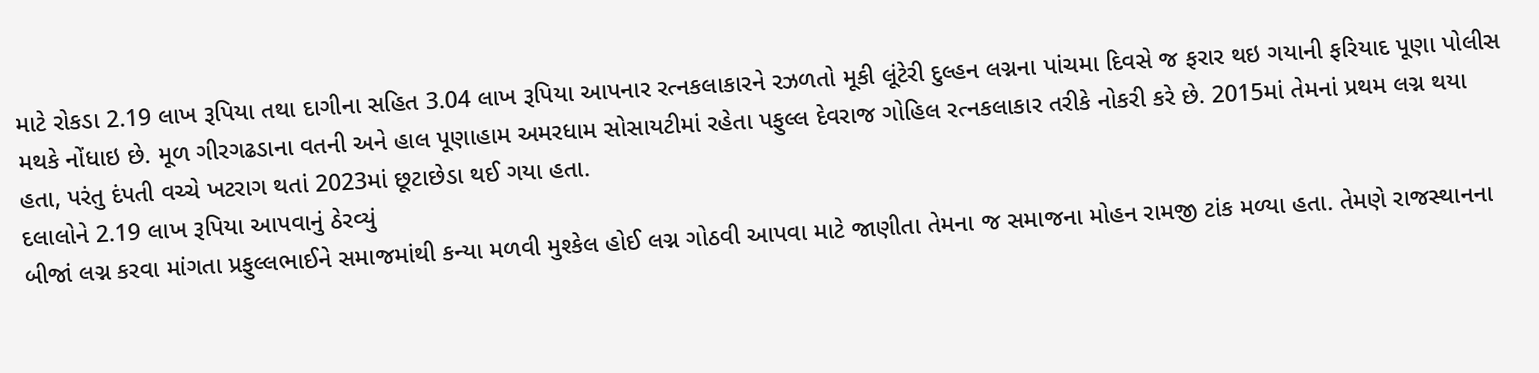માટે રોકડા 2.19 લાખ રૂપિયા તથા દાગીના સહિત 3.04 લાખ રૂપિયા આપનાર રત્નકલાકારને રઝળતો મૂકી લૂંટેરી દુલ્હન લગ્નના પાંચમા દિવસે જ ફરાર થઇ ગયાની ફરિયાદ પૂણા પોલીસ મથકે નોંધાઇ છે. મૂળ ગીરગઢડાના વતની અને હાલ પૂણાહામ અમરધામ સોસાયટીમાં રહેતા પફુલ્લ દેવરાજ ગોહિલ રત્નકલાકાર તરીકે નોકરી કરે છે. 2015માં તેમનાં પ્રથમ લગ્ન થયા હતા, પરંતુ દંપતી વચ્ચે ખટરાગ થતાં 2023માં છૂટાછેડા થઈ ગયા હતા.
દલાલોને 2.19 લાખ રૂપિયા આપવાનું ઠેરવ્યું
બીજાં લગ્ન કરવા માંગતા પ્રફુલ્લભાઈને સમાજમાંથી કન્યા મળવી મુશ્કેલ હોઈ લગ્ન ગોઠવી આપવા માટે જાણીતા તેમના જ સમાજના મોહન રામજી ટાંક મળ્યા હતા. તેમણે રાજસ્થાનના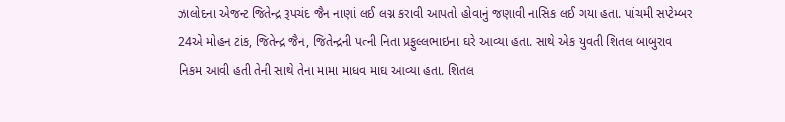ઝાલોદના એજન્ટ જિતેન્દ્ર રૂપચંદ જૈન નાણાં લઈ લગ્ન કરાવી આપતો હોવાનું જણાવી નાસિક લઈ ગયા હતા. પાંચમી સપ્ટેમ્બર 24એ મોહન ટાંક, જિતેન્દ્ર જૈન, જિતેન્દ્રની પત્ની નિતા પ્રફુલ્લભાઇના ઘરે આવ્યા હતા. સાથે એક યુવતી શિતલ બાબુરાવ નિકમ આવી હતી તેની સાથે તેના મામા માધવ માઘ આવ્યા હતા. શિતલ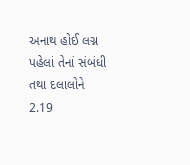અનાથ હોઈ લગ્ન પહેલાં તેનાં સંબંધી તથા દલાલોને 2.19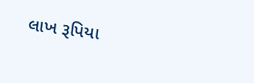લાખ રૂપિયા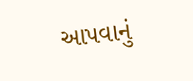આપવાનું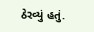ઠેરવ્યું હતું.